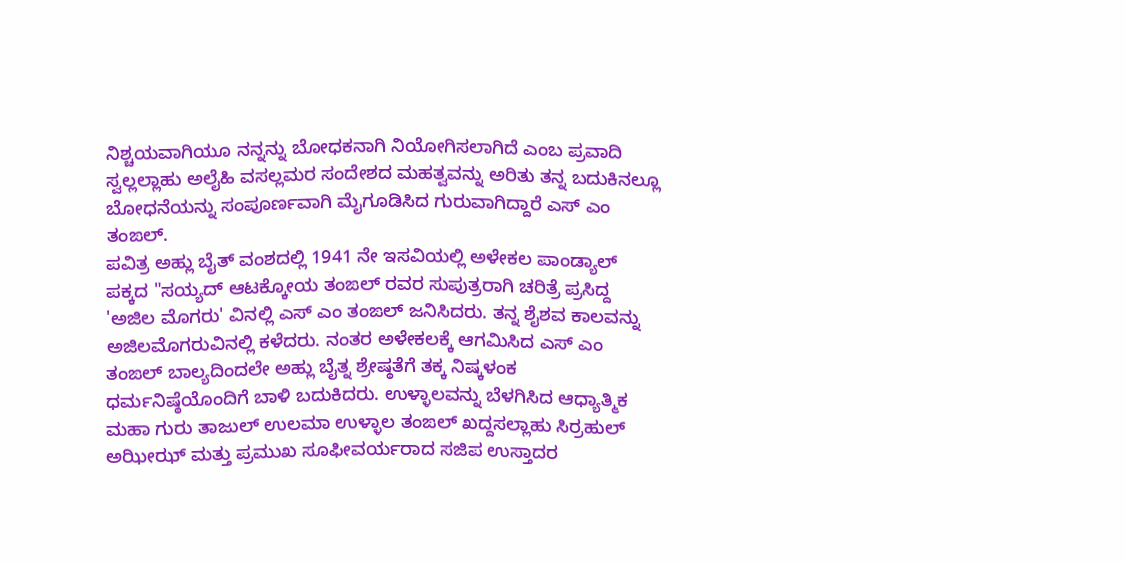ನಿಶ್ಚಯವಾಗಿಯೂ ನನ್ನನ್ನು ಬೋಧಕನಾಗಿ ನಿಯೋಗಿಸಲಾಗಿದೆ ಎಂಬ ಪ್ರವಾದಿ ಸ್ವಲ್ಲಲ್ಲಾಹು ಅಲೈಹಿ ವಸಲ್ಲಮರ ಸಂದೇಶದ ಮಹತ್ವವನ್ನು ಅರಿತು ತನ್ನ ಬದುಕಿನಲ್ಲೂ ಬೋಧನೆಯನ್ನು ಸಂಪೂರ್ಣವಾಗಿ ಮೈಗೂಡಿಸಿದ ಗುರುವಾಗಿದ್ದಾರೆ ಎಸ್ ಎಂ ತಂಙಲ್.
ಪವಿತ್ರ ಅಹ್ಲು ಬೈತ್ ವಂಶದಲ್ಲಿ 1941 ನೇ ಇಸವಿಯಲ್ಲಿ ಅಳೇಕಲ ಪಾಂಡ್ಯಾಲ್ ಪಕ್ಕದ "ಸಯ್ಯದ್ ಆಟಕ್ಕೋಯ ತಂಙಲ್ ರವರ ಸುಪುತ್ರರಾಗಿ ಚರಿತ್ರೆ ಪ್ರಸಿದ್ದ 'ಅಜಿಲ ಮೊಗರು' ವಿನಲ್ಲಿ ಎಸ್ ಎಂ ತಂಙಲ್ ಜನಿಸಿದರು. ತನ್ನ ಶೈಶವ ಕಾಲವನ್ನು ಅಜಿಲಮೊಗರುವಿನಲ್ಲಿ ಕಳೆದರು. ನಂತರ ಅಳೇಕಲಕ್ಕೆ ಆಗಮಿಸಿದ ಎಸ್ ಎಂ ತಂಙಲ್ ಬಾಲ್ಯದಿಂದಲೇ ಅಹ್ಲು ಬೈತ್ನ ಶ್ರೇಷ್ಠತೆಗೆ ತಕ್ಕ ನಿಷ್ಕಳಂಕ ಧರ್ಮನಿಷ್ಠೆಯೊಂದಿಗೆ ಬಾಳಿ ಬದುಕಿದರು. ಉಳ್ಳಾಲವನ್ನು ಬೆಳಗಿಸಿದ ಆಧ್ಯಾತ್ಮಿಕ ಮಹಾ ಗುರು ತಾಜುಲ್ ಉಲಮಾ ಉಳ್ಳಾಲ ತಂಙಲ್ ಖದ್ದಸಲ್ಲಾಹು ಸಿರ್ರಹುಲ್ ಅಝೀಝ್ ಮತ್ತು ಪ್ರಮುಖ ಸೂಫೀವರ್ಯರಾದ ಸಜಿಪ ಉಸ್ತಾದರ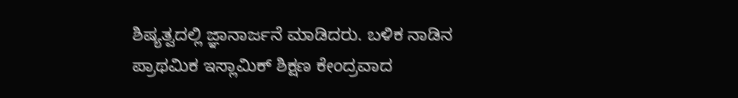ಶಿಷ್ಯತ್ವದಲ್ಲಿ ಜ್ಞಾನಾರ್ಜನೆ ಮಾಡಿದರು. ಬಳಿಕ ನಾಡಿನ ಪ್ರಾಥಮಿಕ ಇಸ್ಲಾಮಿಕ್ ಶಿಕ್ಷಣ ಕೇಂದ್ರವಾದ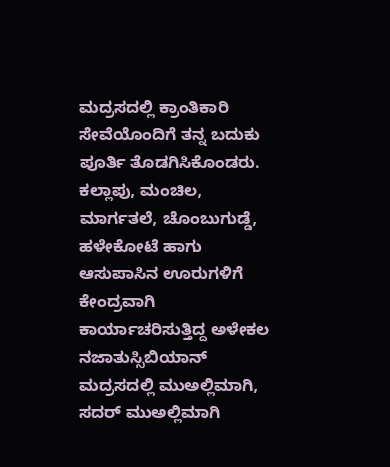ಮದ್ರಸದಲ್ಲಿ ಕ್ರಾಂತಿಕಾರಿ ಸೇವೆಯೊಂದಿಗೆ ತನ್ನ ಬದುಕು ಪೂರ್ತಿ ತೊಡಗಿಸಿಕೊಂಡರು. ಕಲ್ಲಾಪು, ಮಂಚಿಲ, ಮಾರ್ಗತಲೆ, ಚೊಂಬುಗುಡ್ಡೆ, ಹಳೇಕೋಟೆ ಹಾಗು ಆಸುಪಾಸಿನ ಊರುಗಳಿಗೆ ಕೇಂದ್ರವಾಗಿ ಕಾರ್ಯಾಚರಿಸುತ್ತಿದ್ದ ಅಳೇಕಲ ನಜಾತುಸ್ಸಿಬಿಯಾನ್ ಮದ್ರಸದಲ್ಲಿ ಮುಅಲ್ಲಿಮಾಗಿ, ಸದರ್ ಮುಅಲ್ಲಿಮಾಗಿ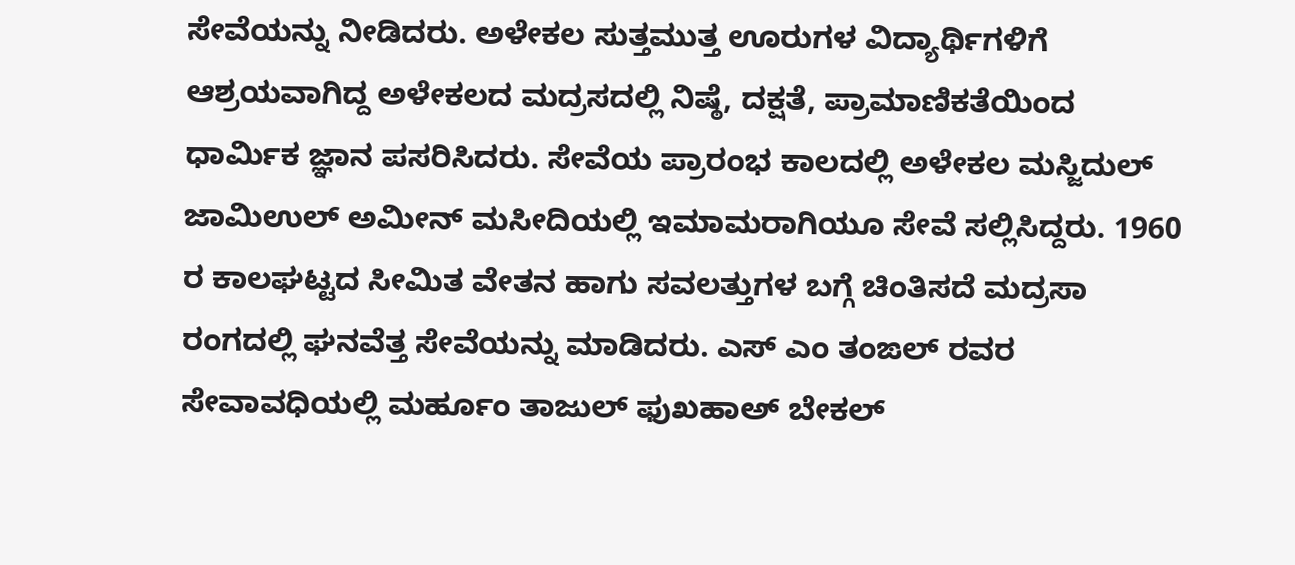ಸೇವೆಯನ್ನು ನೀಡಿದರು. ಅಳೇಕಲ ಸುತ್ತಮುತ್ತ ಊರುಗಳ ವಿದ್ಯಾರ್ಥಿಗಳಿಗೆ ಆಶ್ರಯವಾಗಿದ್ದ ಅಳೇಕಲದ ಮದ್ರಸದಲ್ಲಿ ನಿಷ್ಠೆ, ದಕ್ಷತೆ, ಪ್ರಾಮಾಣಿಕತೆಯಿಂದ ಧಾರ್ಮಿಕ ಜ್ಞಾನ ಪಸರಿಸಿದರು. ಸೇವೆಯ ಪ್ರಾರಂಭ ಕಾಲದಲ್ಲಿ ಅಳೇಕಲ ಮಸ್ಜಿದುಲ್ ಜಾಮಿಉಲ್ ಅಮೀನ್ ಮಸೀದಿಯಲ್ಲಿ ಇಮಾಮರಾಗಿಯೂ ಸೇವೆ ಸಲ್ಲಿಸಿದ್ದರು. 1960 ರ ಕಾಲಘಟ್ಟದ ಸೀಮಿತ ವೇತನ ಹಾಗು ಸವಲತ್ತುಗಳ ಬಗ್ಗೆ ಚಿಂತಿಸದೆ ಮದ್ರಸಾ ರಂಗದಲ್ಲಿ ಘನವೆತ್ತ ಸೇವೆಯನ್ನು ಮಾಡಿದರು. ಎಸ್ ಎಂ ತಂಙಲ್ ರವರ ಸೇವಾವಧಿಯಲ್ಲಿ ಮರ್ಹೂಂ ತಾಜುಲ್ ಫುಖಹಾಅ್ ಬೇಕಲ್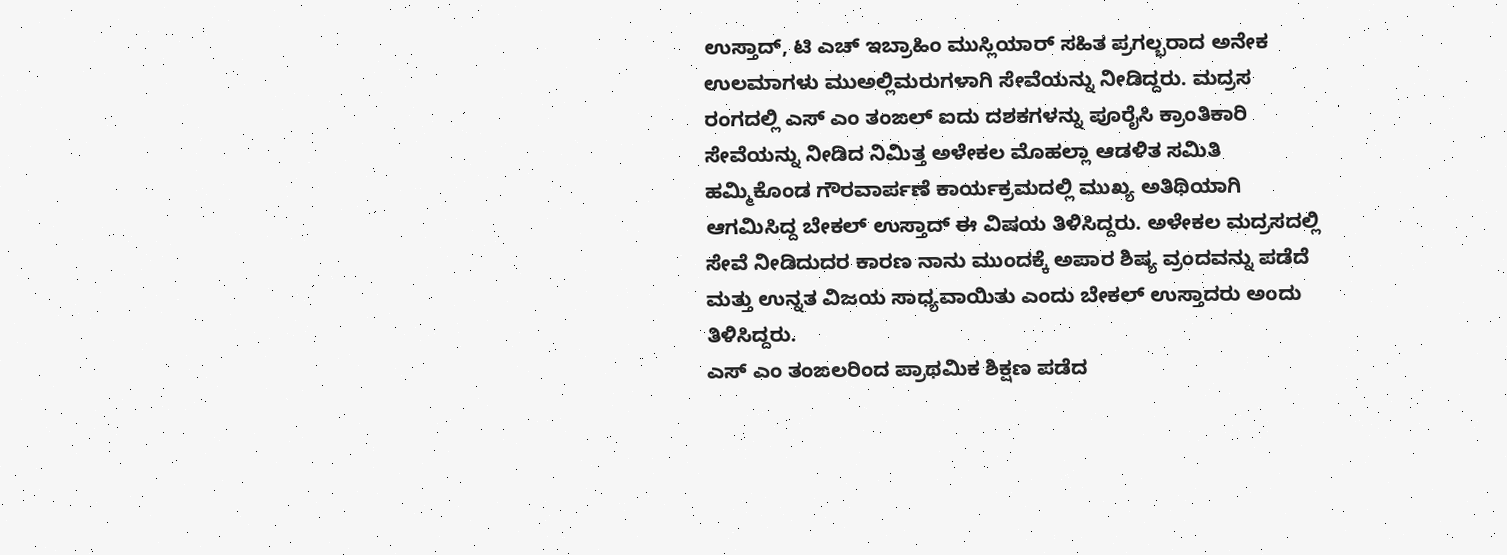ಉಸ್ತಾದ್, ಟಿ ಎಚ್ ಇಬ್ರಾಹಿಂ ಮುಸ್ಲಿಯಾರ್ ಸಹಿತ ಪ್ರಗಲ್ಭರಾದ ಅನೇಕ ಉಲಮಾಗಳು ಮುಅಲ್ಲಿಮರುಗಳಾಗಿ ಸೇವೆಯನ್ನು ನೀಡಿದ್ದರು. ಮದ್ರಸ ರಂಗದಲ್ಲಿ ಎಸ್ ಎಂ ತಂಙಲ್ ಐದು ದಶಕಗಳನ್ನು ಪೂರೈಸಿ ಕ್ರಾಂತಿಕಾರಿ ಸೇವೆಯನ್ನು ನೀಡಿದ ನಿಮಿತ್ತ ಅಳೇಕಲ ಮೊಹಲ್ಲಾ ಆಡಳಿತ ಸಮಿತಿ ಹಮ್ಮಿಕೊಂಡ ಗೌರವಾರ್ಪಣೆ ಕಾರ್ಯಕ್ರಮದಲ್ಲಿ ಮುಖ್ಯ ಅತಿಥಿಯಾಗಿ ಆಗಮಿಸಿದ್ದ ಬೇಕಲ್ ಉಸ್ತಾದ್ ಈ ವಿಷಯ ತಿಳಿಸಿದ್ದರು. ಅಳೇಕಲ ಮದ್ರಸದಲ್ಲಿ ಸೇವೆ ನೀಡಿದುದರ ಕಾರಣ ನಾನು ಮುಂದಕ್ಕೆ ಅಪಾರ ಶಿಷ್ಯ ವ್ರಂದವನ್ನು ಪಡೆದೆ ಮತ್ತು ಉನ್ನತ ವಿಜಯ ಸಾಧ್ಯವಾಯಿತು ಎಂದು ಬೇಕಲ್ ಉಸ್ತಾದರು ಅಂದು ತಿಳಿಸಿದ್ದರು.
ಎಸ್ ಎಂ ತಂಙಲರಿಂದ ಪ್ರಾಥಮಿಕ ಶಿಕ್ಷಣ ಪಡೆದ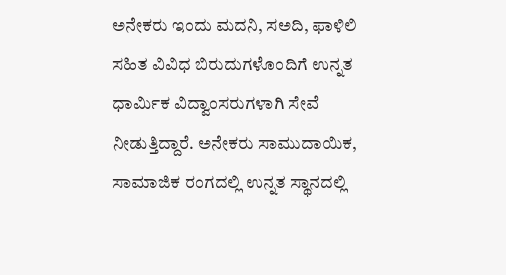ಅನೇಕರು ಇಂದು ಮದನಿ, ಸಅದಿ, ಫಾಳಿಲಿ ಸಹಿತ ವಿವಿಧ ಬಿರುದುಗಳೊಂದಿಗೆ ಉನ್ನತ ಧಾರ್ಮಿಕ ವಿದ್ವಾಂಸರುಗಳಾಗಿ ಸೇವೆ ನೀಡುತ್ತಿದ್ದಾರೆ. ಅನೇಕರು ಸಾಮುದಾಯಿಕ, ಸಾಮಾಜಿಕ ರಂಗದಲ್ಲಿ ಉನ್ನತ ಸ್ಥಾನದಲ್ಲಿ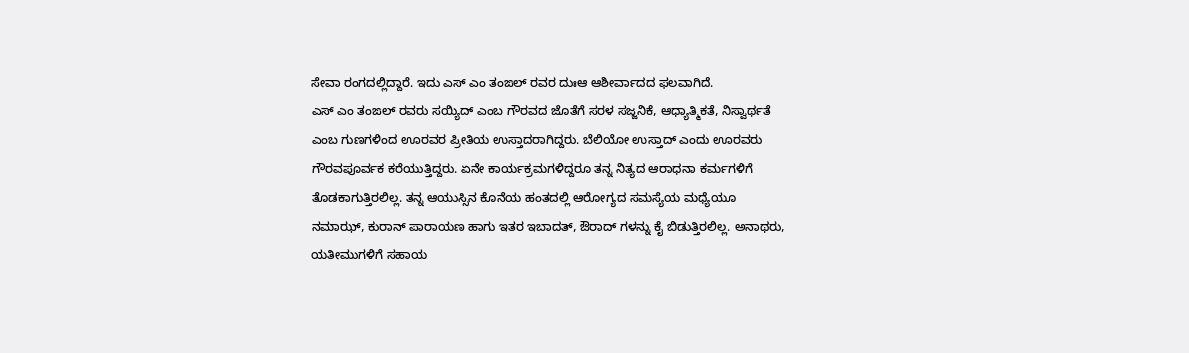ಸೇವಾ ರಂಗದಲ್ಲಿದ್ದಾರೆ. ಇದು ಎಸ್ ಎಂ ತಂಙಲ್ ರವರ ದುಃಆ ಆಶೀರ್ವಾದದ ಫಲವಾಗಿದೆ.
ಎಸ್ ಎಂ ತಂಙಲ್ ರವರು ಸಯ್ಯಿದ್ ಎಂಬ ಗೌರವದ ಜೊತೆಗೆ ಸರಳ ಸಜ್ಜನಿಕೆ, ಆಧ್ಯಾತ್ಮಿಕತೆ, ನಿಸ್ವಾರ್ಥತೆ ಎಂಬ ಗುಣಗಳಿಂದ ಊರವರ ಪ್ರೀತಿಯ ಉಸ್ತಾದರಾಗಿದ್ದರು. ಬೆಲಿಯೋ ಉಸ್ತಾದ್ ಎಂದು ಊರವರು ಗೌರವಪೂರ್ವಕ ಕರೆಯುತ್ತಿದ್ದರು. ಏನೇ ಕಾರ್ಯಕ್ರಮಗಳಿದ್ದರೂ ತನ್ನ ನಿತ್ಯದ ಆರಾಧನಾ ಕರ್ಮಗಳಿಗೆ ತೊಡಕಾಗುತ್ತಿರಲಿಲ್ಲ. ತನ್ನ ಆಯುಸ್ಸಿನ ಕೊನೆಯ ಹಂತದಲ್ಲಿ ಆರೋಗ್ಯದ ಸಮಸ್ಯೆಯ ಮಧ್ಯೆಯೂ ನಮಾಝ್, ಕುರಾನ್ ಪಾರಾಯಣ ಹಾಗು ಇತರ ಇಬಾದತ್, ಔರಾದ್ ಗಳನ್ನು ಕೈ ಬಿಡುತ್ತಿರಲಿಲ್ಲ. ಅನಾಥರು, ಯತೀಮುಗಳಿಗೆ ಸಹಾಯ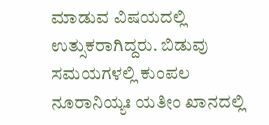ಮಾಡುವ ವಿಷಯದಲ್ಲಿ ಉತ್ಸುಕರಾಗಿದ್ದರು. ಬಿಡುವು ಸಮಯಗಳಲ್ಲಿ ಕುಂಪಲ ನೂರಾನಿಯ್ಯಃ ಯತೀಂ ಖಾನದಲ್ಲಿ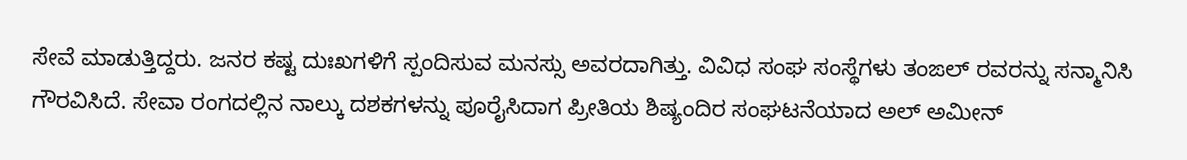ಸೇವೆ ಮಾಡುತ್ತಿದ್ದರು. ಜನರ ಕಷ್ಟ ದುಃಖಗಳಿಗೆ ಸ್ಪಂದಿಸುವ ಮನಸ್ಸು ಅವರದಾಗಿತ್ತು. ವಿವಿಧ ಸಂಘ ಸಂಸ್ಥೆಗಳು ತಂಙಲ್ ರವರನ್ನು ಸನ್ಮಾನಿಸಿ ಗೌರವಿಸಿದೆ. ಸೇವಾ ರಂಗದಲ್ಲಿನ ನಾಲ್ಕು ದಶಕಗಳನ್ನು ಪೂರೈಸಿದಾಗ ಪ್ರೀತಿಯ ಶಿಷ್ಯಂದಿರ ಸಂಘಟನೆಯಾದ ಅಲ್ ಅಮೀನ್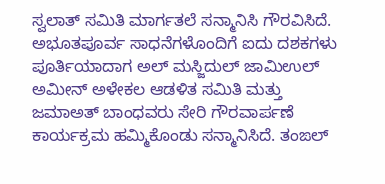ಸ್ವಲಾತ್ ಸಮಿತಿ ಮಾರ್ಗತಲೆ ಸನ್ಮಾನಿಸಿ ಗೌರವಿಸಿದೆ.
ಅಭೂತಪೂರ್ವ ಸಾಧನೆಗಳೊಂದಿಗೆ ಐದು ದಶಕಗಳು ಪೂರ್ತಿಯಾದಾಗ ಅಲ್ ಮಸ್ಜಿದುಲ್ ಜಾಮಿಉಲ್ ಅಮೀನ್ ಅಳೇಕಲ ಆಡಳಿತ ಸಮಿತಿ ಮತ್ತು ಜಮಾಅತ್ ಬಾಂಧವರು ಸೇರಿ ಗೌರವಾರ್ಪಣೆ ಕಾರ್ಯಕ್ರಮ ಹಮ್ಮಿಕೊಂಡು ಸನ್ಮಾನಿಸಿದೆ. ತಂಙಲ್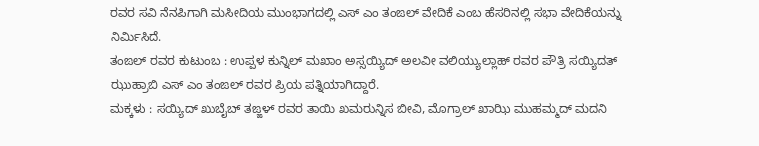ರವರ ಸವಿ ನೆನಪಿಗಾಗಿ ಮಸೀದಿಯ ಮುಂಭಾಗದಲ್ಲಿ ಎಸ್ ಎಂ ತಂಙಲ್ ವೇದಿಕೆ ಎಂಬ ಹೆಸರಿನಲ್ಲಿ ಸಭಾ ವೇದಿಕೆಯನ್ನು ನಿರ್ಮಿಸಿದೆ.
ತಂಙಲ್ ರವರ ಕುಟುಂಬ : ಉಪ್ಪಳ ಕುನ್ನಿಲ್ ಮಖಾಂ ಅಸ್ಸಯ್ಯಿದ್ ಅಲವೀ ವಲಿಯ್ಯುಲ್ಲಾಹ್ ರವರ ಪೌತ್ರಿ ಸಯ್ಯಿದತ್ ಝುಹ್ರಾಬಿ ಎಸ್ ಎಂ ತಂಙಲ್ ರವರ ಪ್ರಿಯ ಪತ್ನಿಯಾಗಿದ್ದಾರೆ.
ಮಕ್ಕಳು : ಸಯ್ಯಿದ್ ಖುಬೈಬ್ ತಙ್ಙಳ್ ರವರ ತಾಯಿ ಖಮರುನ್ನಿಸ ಬೀವಿ, ಮೊಗ್ರಾಲ್ ಖಾಝಿ ಮುಹಮ್ಮದ್ ಮದನಿ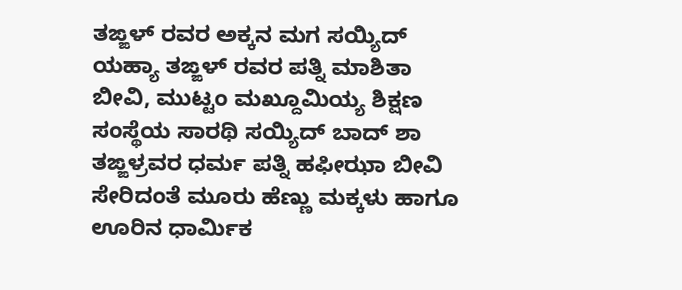ತಙ್ಙಳ್ ರವರ ಅಕ್ಕನ ಮಗ ಸಯ್ಯಿದ್ ಯಹ್ಯಾ ತಙ್ಙಳ್ ರವರ ಪತ್ನಿ ಮಾಶಿತಾ ಬೀವಿ, ಮುಟ್ಟಂ ಮಖ್ದೂಮಿಯ್ಯ ಶಿಕ್ಷಣ ಸಂಸ್ಥೆಯ ಸಾರಥಿ ಸಯ್ಯಿದ್ ಬಾದ್ ಶಾ ತಙ್ಙಳ್ರವರ ಧರ್ಮ ಪತ್ನಿ ಹಫೀಝಾ ಬೀವಿ ಸೇರಿದಂತೆ ಮೂರು ಹೆಣ್ಣು ಮಕ್ಕಳು ಹಾಗೂ ಊರಿನ ಧಾರ್ಮಿಕ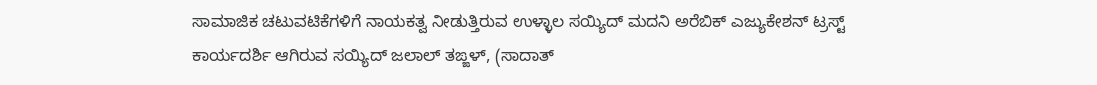ಸಾಮಾಜಿಕ ಚಟುವಟಿಕೆಗಳಿಗೆ ನಾಯಕತ್ವ ನೀಡುತ್ತಿರುವ ಉಳ್ಳಾಲ ಸಯ್ಯಿದ್ ಮದನಿ ಅರೆಬಿಕ್ ಎಜ್ಯುಕೇಶನ್ ಟ್ರಸ್ಟ್ ಕಾರ್ಯದರ್ಶಿ ಆಗಿರುವ ಸಯ್ಯಿದ್ ಜಲಾಲ್ ತಙ್ಙಳ್, (ಸಾದಾತ್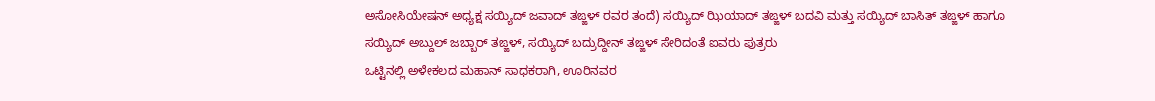ಅಸೋಸಿಯೇಷನ್ ಅಧ್ಯಕ್ಷ ಸಯ್ಯಿದ್ ಜವಾದ್ ತಙ್ಙಳ್ ರವರ ತಂದೆ) ಸಯ್ಯಿದ್ ಝಿಯಾದ್ ತಙ್ಙಳ್ ಬದವಿ ಮತ್ತು ಸಯ್ಯಿದ್ ಬಾಸಿತ್ ತಙ್ಙಳ್ ಹಾಗೂ ಸಯ್ಯಿದ್ ಅಬ್ದುಲ್ ಜಬ್ಬಾರ್ ತಙ್ಙಳ್, ಸಯ್ಯಿದ್ ಬದ್ರುದ್ದೀನ್ ತಙ್ಙಳ್ ಸೇರಿದಂತೆ ಐವರು ಪುತ್ರರು
ಒಟ್ಟಿನಲ್ಲಿ ಅಳೇಕಲದ ಮಹಾನ್ ಸಾಧಕರಾಗಿ, ಊರಿನವರ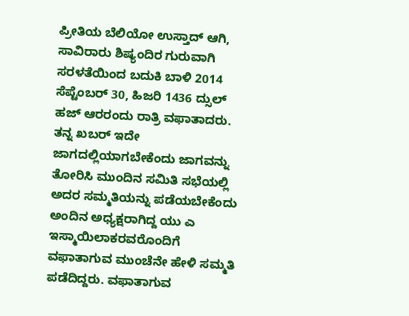ಪ್ರೀತಿಯ ಬೆಲಿಯೋ ಉಸ್ತಾದ್ ಆಗಿ, ಸಾವಿರಾರು ಶಿಷ್ಯಂದಿರ ಗುರುವಾಗಿ ಸರಳತೆಯಿಂದ ಬದುಕಿ ಬಾಳಿ 2014 ಸೆಪ್ಟೆಂಬರ್ 30, ಹಿಜರಿ 1436 ದ್ಸುಲ್ ಹಜ್ ಆರರಂದು ರಾತ್ರಿ ವಫಾತಾದರು. ತನ್ನ ಖಬರ್ ಇದೇ ಜಾಗದಲ್ಲಿಯಾಗಬೇಕೆಂದು ಜಾಗವನ್ನು ತೋರಿಸಿ ಮುಂದಿನ ಸಮಿತಿ ಸಭೆಯಲ್ಲಿ ಅದರ ಸಮ್ಮತಿಯನ್ನು ಪಡೆಯಬೇಕೆಂದು ಅಂದಿನ ಅಧ್ಯಕ್ಷರಾಗಿದ್ದ ಯು ಎ ಇಸ್ಮಾಯಿಲಾಕರವರೊಂದಿಗೆ ವಫಾತಾಗುವ ಮುಂಚೆನೇ ಹೇಳಿ ಸಮ್ಮತಿ ಪಡೆದಿದ್ದರು. ವಫಾತಾಗುವ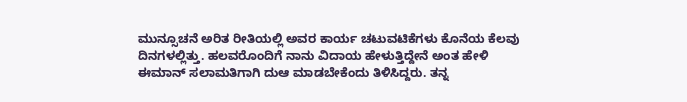ಮುನ್ಸೂಚನೆ ಅರಿತ ರೀತಿಯಲ್ಲಿ ಅವರ ಕಾರ್ಯ ಚಟುವಟಿಕೆಗಳು ಕೊನೆಯ ಕೆಲವು ದಿನಗಳಲ್ಲಿತ್ತು. ಹಲವರೊಂದಿಗೆ ನಾನು ವಿದಾಯ ಹೇಳುತ್ತಿದ್ದೇನೆ ಅಂತ ಹೇಳಿ ಈಮಾನ್ ಸಲಾಮತಿಗಾಗಿ ದುಆ ಮಾಡಬೇಕೆಂದು ತಿಳಿಸಿದ್ದರು. ತನ್ನ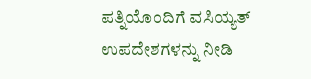ಪತ್ನಿಯೊಂದಿಗೆ ವಸಿಯ್ಯತ್ ಉಪದೇಶಗಳನ್ನು ನೀಡಿ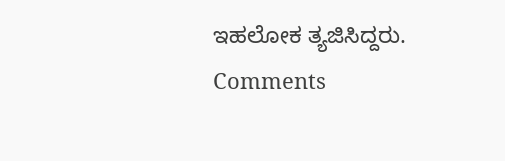ಇಹಲೋಕ ತ್ಯಜಿಸಿದ್ದರು.
Comments